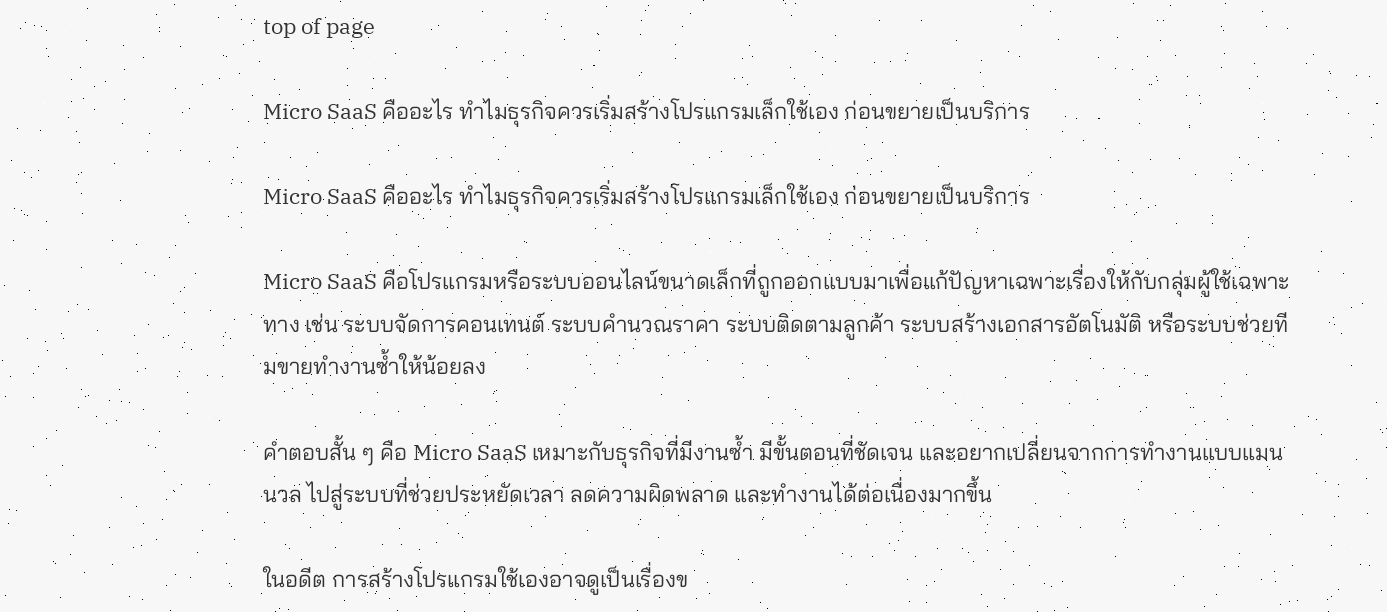top of page

Micro SaaS คืออะไร ทำไมธุรกิจควรเริ่มสร้างโปรแกรมเล็กใช้เอง ก่อนขยายเป็นบริการ

Micro SaaS คืออะไร ทำไมธุรกิจควรเริ่มสร้างโปรแกรมเล็กใช้เอง ก่อนขยายเป็นบริการ

Micro SaaS คือโปรแกรมหรือระบบออนไลน์ขนาดเล็กที่ถูกออกแบบมาเพื่อแก้ปัญหาเฉพาะเรื่องให้กับกลุ่มผู้ใช้เฉพาะทาง เช่น ระบบจัดการคอนเทนต์ ระบบคำนวณราคา ระบบติดตามลูกค้า ระบบสร้างเอกสารอัตโนมัติ หรือระบบช่วยทีมขายทำงานซ้ำให้น้อยลง

คำตอบสั้น ๆ คือ Micro SaaS เหมาะกับธุรกิจที่มีงานซ้ำ มีขั้นตอนที่ชัดเจน และอยากเปลี่ยนจากการทำงานแบบแมนนวล ไปสู่ระบบที่ช่วยประหยัดเวลา ลดความผิดพลาด และทำงานได้ต่อเนื่องมากขึ้น

ในอดีต การสร้างโปรแกรมใช้เองอาจดูเป็นเรื่องข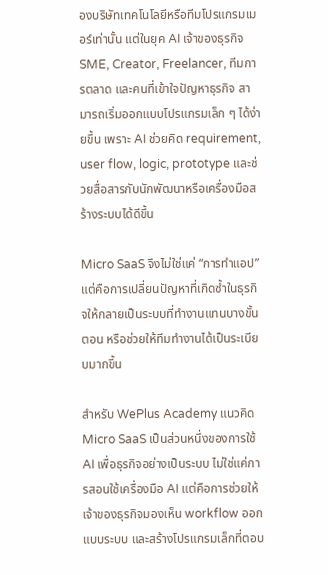องบริษัทเทคโนโลยีหรือทีมโปรแกรมเมอร์เท่านั้น แต่ในยุค AI เจ้าของธุรกิจ SME, Creator, Freelancer, ทีมการตลาด และคนที่เข้าใจปัญหาธุรกิจ สามารถเริ่มออกแบบโปรแกรมเล็ก ๆ ได้ง่ายขึ้น เพราะ AI ช่วยคิด requirement, user flow, logic, prototype และช่วยสื่อสารกับนักพัฒนาหรือเครื่องมือสร้างระบบได้ดีขึ้น

Micro SaaS จึงไม่ใช่แค่ “การทำแอป” แต่คือการเปลี่ยนปัญหาที่เกิดซ้ำในธุรกิจให้กลายเป็นระบบที่ทำงานแทนบางขั้นตอน หรือช่วยให้ทีมทำงานได้เป็นระเบียบมากขึ้น

สำหรับ WePlus Academy แนวคิด Micro SaaS เป็นส่วนหนึ่งของการใช้ AI เพื่อธุรกิจอย่างเป็นระบบ ไม่ใช่แค่การสอนใช้เครื่องมือ AI แต่คือการช่วยให้เจ้าของธุรกิจมองเห็น workflow ออกแบบระบบ และสร้างโปรแกรมเล็กที่ตอบ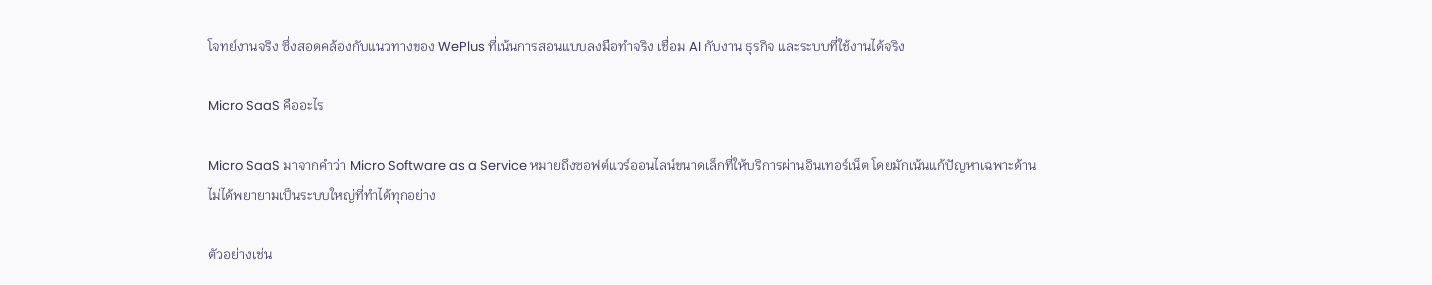โจทย์งานจริง ซึ่งสอดคล้องกับแนวทางของ WePlus ที่เน้นการสอนแบบลงมือทำจริง เชื่อม AI กับงาน ธุรกิจ และระบบที่ใช้งานได้จริง

Micro SaaS คืออะไร

Micro SaaS มาจากคำว่า Micro Software as a Service หมายถึงซอฟต์แวร์ออนไลน์ขนาดเล็กที่ให้บริการผ่านอินเทอร์เน็ต โดยมักเน้นแก้ปัญหาเฉพาะด้าน ไม่ได้พยายามเป็นระบบใหญ่ที่ทำได้ทุกอย่าง

ตัวอย่างเช่น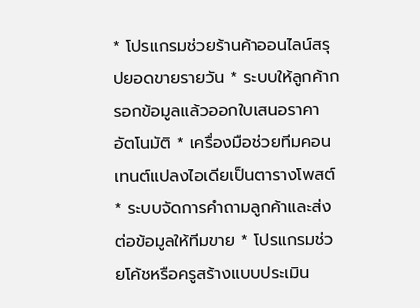* โปรแกรมช่วยร้านค้าออนไลน์สรุปยอดขายรายวัน * ระบบให้ลูกค้ากรอกข้อมูลแล้วออกใบเสนอราคาอัตโนมัติ * เครื่องมือช่วยทีมคอนเทนต์แปลงไอเดียเป็นตารางโพสต์ * ระบบจัดการคำถามลูกค้าและส่งต่อข้อมูลให้ทีมขาย * โปรแกรมช่วยโค้ชหรือครูสร้างแบบประเมิน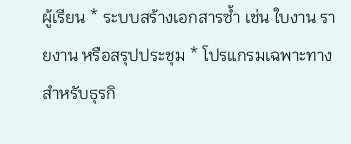ผู้เรียน * ระบบสร้างเอกสารซ้ำ เช่น ใบงาน รายงาน หรือสรุปประชุม * โปรแกรมเฉพาะทางสำหรับธุรกิ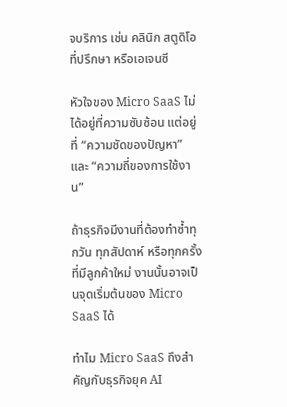จบริการ เช่น คลินิก สตูดิโอ ที่ปรึกษา หรือเอเจนซี

หัวใจของ Micro SaaS ไม่ได้อยู่ที่ความซับซ้อน แต่อยู่ที่ “ความชัดของปัญหา” และ “ความถี่ของการใช้งาน”

ถ้าธุรกิจมีงานที่ต้องทำซ้ำทุกวัน ทุกสัปดาห์ หรือทุกครั้งที่มีลูกค้าใหม่ งานนั้นอาจเป็นจุดเริ่มต้นของ Micro SaaS ได้

ทำไม Micro SaaS ถึงสำคัญกับธุรกิจยุค AI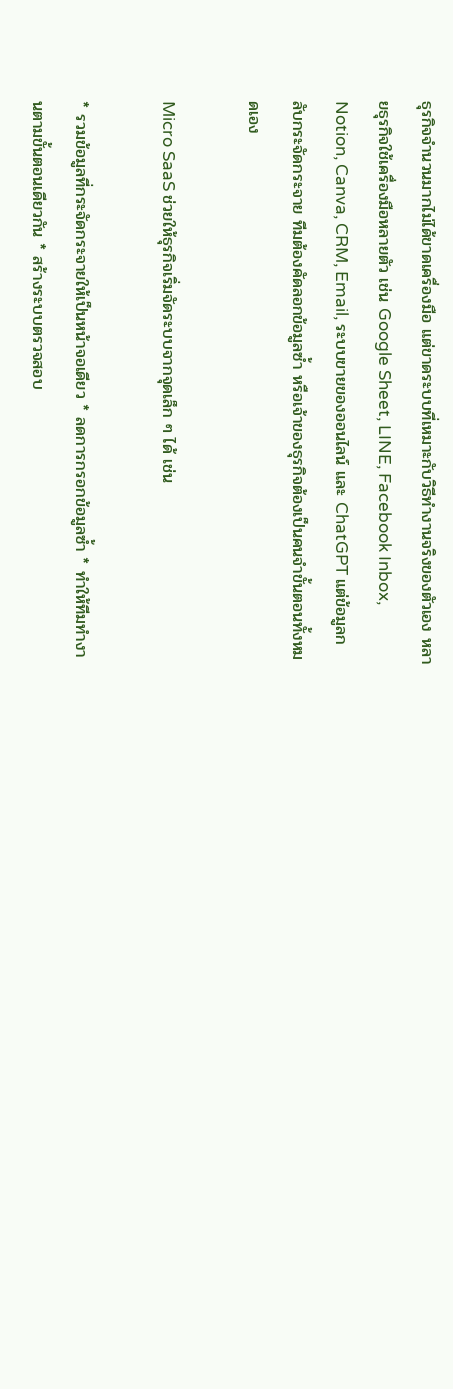ธุรกิจจำนวนมากไม่ได้ขาดเครื่องมือ แต่ขาดระบบที่เหมาะกับวิธีทำงานจริงของตัวเอง หลายธุรกิจใช้เครื่องมือหลายตัว เช่น Google Sheet, LINE, Facebook Inbox, Notion, Canva, CRM, Email, ระบบขายของออนไลน์ และ ChatGPT แต่ข้อมูลกลับกระจัดกระจาย ทีมต้องคัดลอกข้อมูลซ้ำ หรือเจ้าของธุรกิจต้องเป็นคนจำขั้นตอนทั้งหมดเอง

Micro SaaS ช่วยให้ธุรกิจเริ่มจัดระบบจากจุดเล็ก ๆ ได้ เช่น

* รวมข้อมูลที่กระจัดกระจายให้เป็นหน้าจอเดียว * ลดการกรอกข้อมูลซ้ำ * ทำให้ทีมทำงานตามขั้นตอนเดียวกัน * สร้างระบบตรวจสอบ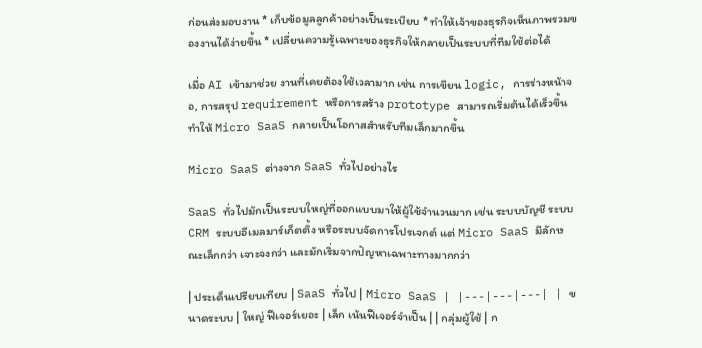ก่อนส่งมอบงาน * เก็บข้อมูลลูกค้าอย่างเป็นระเบียบ * ทำให้เจ้าของธุรกิจเห็นภาพรวมของงานได้ง่ายขึ้น * เปลี่ยนความรู้เฉพาะของธุรกิจให้กลายเป็นระบบที่ทีมใช้ต่อได้

เมื่อ AI เข้ามาช่วย งานที่เคยต้องใช้เวลามาก เช่น การเขียน logic, การร่างหน้าจอ, การสรุป requirement หรือการสร้าง prototype สามารถเริ่มต้นได้เร็วขึ้น ทำให้ Micro SaaS กลายเป็นโอกาสสำหรับทีมเล็กมากขึ้น

Micro SaaS ต่างจาก SaaS ทั่วไปอย่างไร

SaaS ทั่วไปมักเป็นระบบใหญ่ที่ออกแบบมาให้ผู้ใช้จำนวนมาก เช่น ระบบบัญชี ระบบ CRM ระบบอีเมลมาร์เก็ตติ้ง หรือระบบจัดการโปรเจกต์ แต่ Micro SaaS มีลักษณะเล็กกว่า เจาะจงกว่า และมักเริ่มจากปัญหาเฉพาะทางมากกว่า

| ประเด็นเปรียบเทียบ | SaaS ทั่วไป | Micro SaaS | |---|---|---| | ขนาดระบบ | ใหญ่ ฟีเจอร์เยอะ | เล็ก เน้นฟีเจอร์จำเป็น | | กลุ่มผู้ใช้ | ก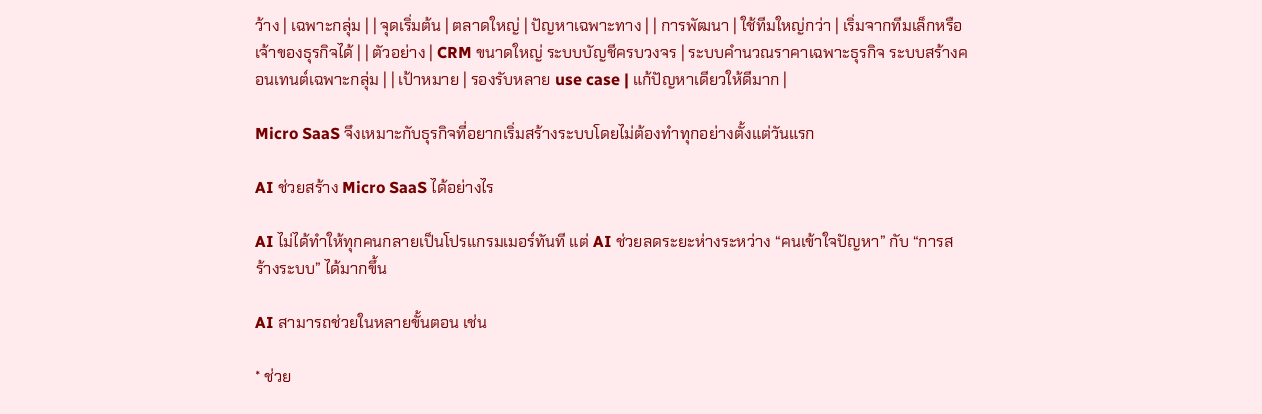ว้าง | เฉพาะกลุ่ม | | จุดเริ่มต้น | ตลาดใหญ่ | ปัญหาเฉพาะทาง | | การพัฒนา | ใช้ทีมใหญ่กว่า | เริ่มจากทีมเล็กหรือเจ้าของธุรกิจได้ | | ตัวอย่าง | CRM ขนาดใหญ่ ระบบบัญชีครบวงจร | ระบบคำนวณราคาเฉพาะธุรกิจ ระบบสร้างคอนเทนต์เฉพาะกลุ่ม | | เป้าหมาย | รองรับหลาย use case | แก้ปัญหาเดียวให้ดีมาก |

Micro SaaS จึงเหมาะกับธุรกิจที่อยากเริ่มสร้างระบบโดยไม่ต้องทำทุกอย่างตั้งแต่วันแรก

AI ช่วยสร้าง Micro SaaS ได้อย่างไร

AI ไม่ได้ทำให้ทุกคนกลายเป็นโปรแกรมเมอร์ทันที แต่ AI ช่วยลดระยะห่างระหว่าง “คนเข้าใจปัญหา” กับ “การสร้างระบบ” ได้มากขึ้น

AI สามารถช่วยในหลายขั้นตอน เช่น

* ช่วย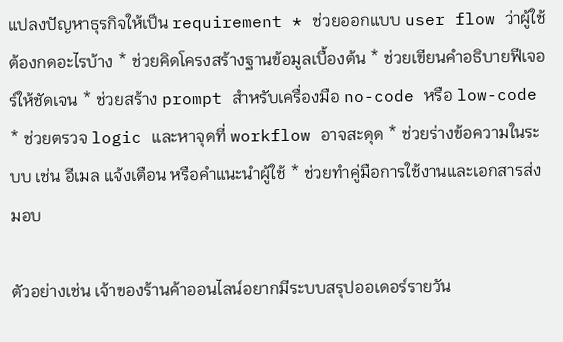แปลงปัญหาธุรกิจให้เป็น requirement * ช่วยออกแบบ user flow ว่าผู้ใช้ต้องกดอะไรบ้าง * ช่วยคิดโครงสร้างฐานข้อมูลเบื้องต้น * ช่วยเขียนคำอธิบายฟีเจอร์ให้ชัดเจน * ช่วยสร้าง prompt สำหรับเครื่องมือ no-code หรือ low-code * ช่วยตรวจ logic และหาจุดที่ workflow อาจสะดุด * ช่วยร่างข้อความในระบบ เช่น อีเมล แจ้งเตือน หรือคำแนะนำผู้ใช้ * ช่วยทำคู่มือการใช้งานและเอกสารส่งมอบ

ตัวอย่างเช่น เจ้าของร้านค้าออนไลน์อยากมีระบบสรุปออเดอร์รายวัน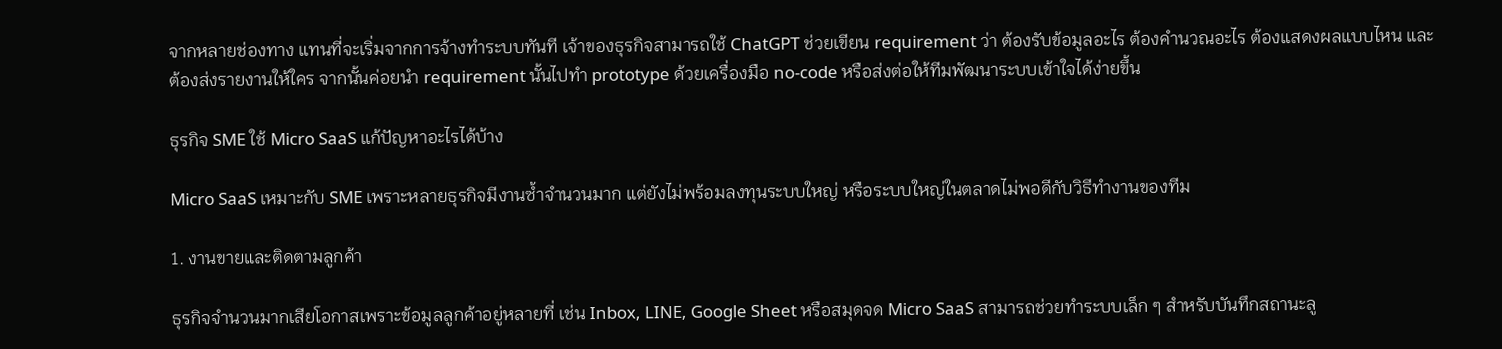จากหลายช่องทาง แทนที่จะเริ่มจากการจ้างทำระบบทันที เจ้าของธุรกิจสามารถใช้ ChatGPT ช่วยเขียน requirement ว่า ต้องรับข้อมูลอะไร ต้องคำนวณอะไร ต้องแสดงผลแบบไหน และต้องส่งรายงานให้ใคร จากนั้นค่อยนำ requirement นั้นไปทำ prototype ด้วยเครื่องมือ no-code หรือส่งต่อให้ทีมพัฒนาระบบเข้าใจได้ง่ายขึ้น

ธุรกิจ SME ใช้ Micro SaaS แก้ปัญหาอะไรได้บ้าง

Micro SaaS เหมาะกับ SME เพราะหลายธุรกิจมีงานซ้ำจำนวนมาก แต่ยังไม่พร้อมลงทุนระบบใหญ่ หรือระบบใหญ่ในตลาดไม่พอดีกับวิธีทำงานของทีม

1. งานขายและติดตามลูกค้า

ธุรกิจจำนวนมากเสียโอกาสเพราะข้อมูลลูกค้าอยู่หลายที่ เช่น Inbox, LINE, Google Sheet หรือสมุดจด Micro SaaS สามารถช่วยทำระบบเล็ก ๆ สำหรับบันทึกสถานะลู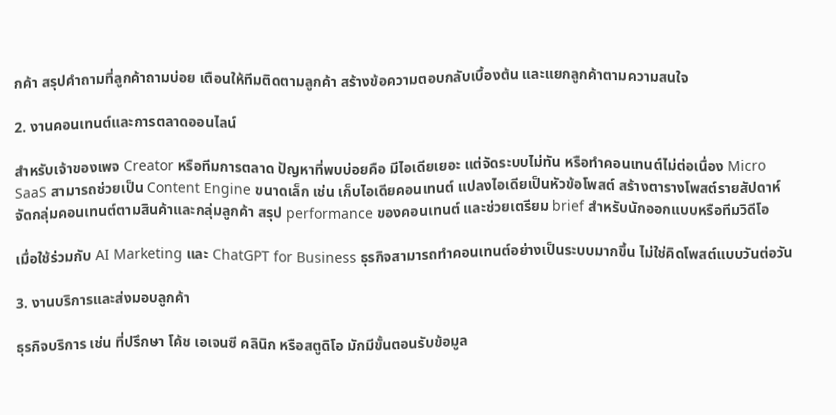กค้า สรุปคำถามที่ลูกค้าถามบ่อย เตือนให้ทีมติดตามลูกค้า สร้างข้อความตอบกลับเบื้องต้น และแยกลูกค้าตามความสนใจ

2. งานคอนเทนต์และการตลาดออนไลน์

สำหรับเจ้าของเพจ Creator หรือทีมการตลาด ปัญหาที่พบบ่อยคือ มีไอเดียเยอะ แต่จัดระบบไม่ทัน หรือทำคอนเทนต์ไม่ต่อเนื่อง Micro SaaS สามารถช่วยเป็น Content Engine ขนาดเล็ก เช่น เก็บไอเดียคอนเทนต์ แปลงไอเดียเป็นหัวข้อโพสต์ สร้างตารางโพสต์รายสัปดาห์ จัดกลุ่มคอนเทนต์ตามสินค้าและกลุ่มลูกค้า สรุป performance ของคอนเทนต์ และช่วยเตรียม brief สำหรับนักออกแบบหรือทีมวิดีโอ

เมื่อใช้ร่วมกับ AI Marketing และ ChatGPT for Business ธุรกิจสามารถทำคอนเทนต์อย่างเป็นระบบมากขึ้น ไม่ใช่คิดโพสต์แบบวันต่อวัน

3. งานบริการและส่งมอบลูกค้า

ธุรกิจบริการ เช่น ที่ปรึกษา โค้ช เอเจนซี คลินิก หรือสตูดิโอ มักมีขั้นตอนรับข้อมูล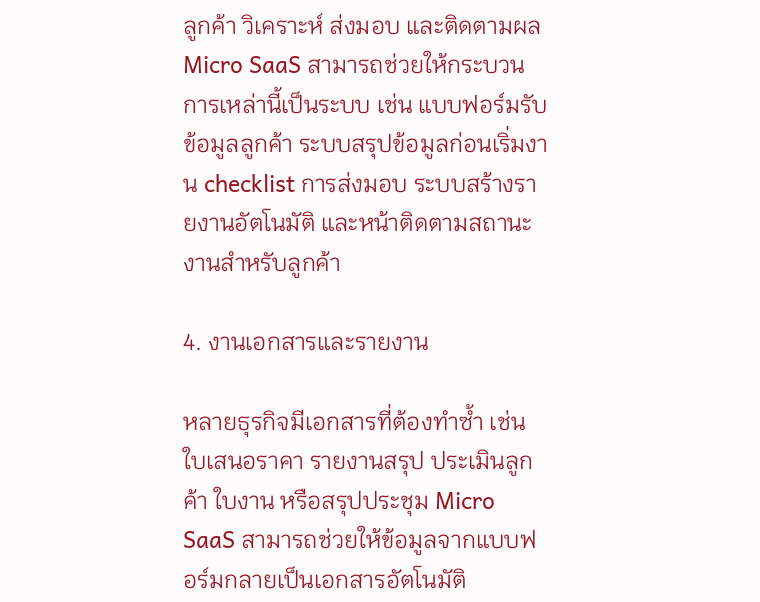ลูกค้า วิเคราะห์ ส่งมอบ และติดตามผล Micro SaaS สามารถช่วยให้กระบวนการเหล่านี้เป็นระบบ เช่น แบบฟอร์มรับข้อมูลลูกค้า ระบบสรุปข้อมูลก่อนเริ่มงาน checklist การส่งมอบ ระบบสร้างรายงานอัตโนมัติ และหน้าติดตามสถานะงานสำหรับลูกค้า

4. งานเอกสารและรายงาน

หลายธุรกิจมีเอกสารที่ต้องทำซ้ำ เช่น ใบเสนอราคา รายงานสรุป ประเมินลูกค้า ใบงาน หรือสรุปประชุม Micro SaaS สามารถช่วยให้ข้อมูลจากแบบฟอร์มกลายเป็นเอกสารอัตโนมัติ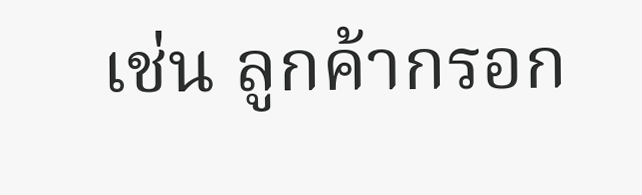เช่น ลูกค้ากรอก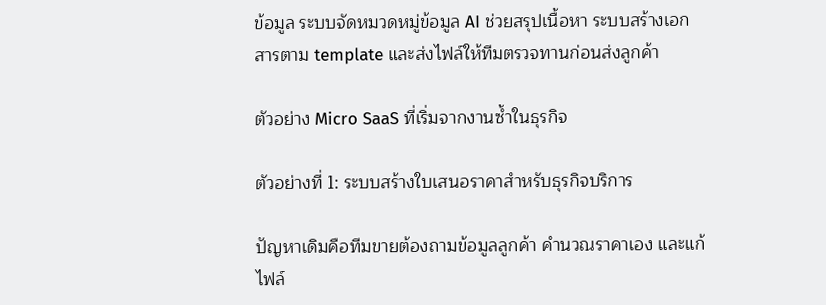ข้อมูล ระบบจัดหมวดหมู่ข้อมูล AI ช่วยสรุปเนื้อหา ระบบสร้างเอกสารตาม template และส่งไฟล์ให้ทีมตรวจทานก่อนส่งลูกค้า

ตัวอย่าง Micro SaaS ที่เริ่มจากงานซ้ำในธุรกิจ

ตัวอย่างที่ 1: ระบบสร้างใบเสนอราคาสำหรับธุรกิจบริการ

ปัญหาเดิมคือทีมขายต้องถามข้อมูลลูกค้า คำนวณราคาเอง และแก้ไฟล์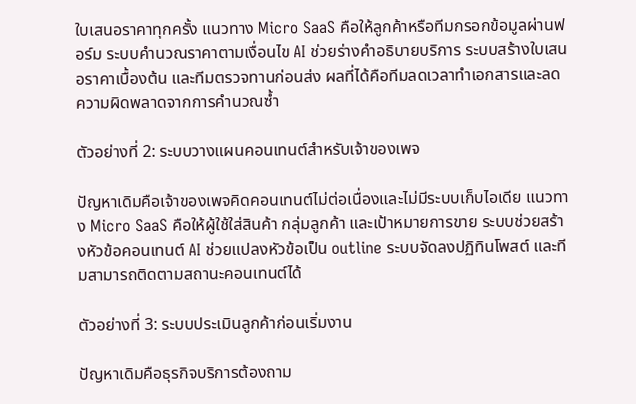ใบเสนอราคาทุกครั้ง แนวทาง Micro SaaS คือให้ลูกค้าหรือทีมกรอกข้อมูลผ่านฟอร์ม ระบบคำนวณราคาตามเงื่อนไข AI ช่วยร่างคำอธิบายบริการ ระบบสร้างใบเสนอราคาเบื้องต้น และทีมตรวจทานก่อนส่ง ผลที่ได้คือทีมลดเวลาทำเอกสารและลดความผิดพลาดจากการคำนวณซ้ำ

ตัวอย่างที่ 2: ระบบวางแผนคอนเทนต์สำหรับเจ้าของเพจ

ปัญหาเดิมคือเจ้าของเพจคิดคอนเทนต์ไม่ต่อเนื่องและไม่มีระบบเก็บไอเดีย แนวทาง Micro SaaS คือให้ผู้ใช้ใส่สินค้า กลุ่มลูกค้า และเป้าหมายการขาย ระบบช่วยสร้างหัวข้อคอนเทนต์ AI ช่วยแปลงหัวข้อเป็น outline ระบบจัดลงปฏิทินโพสต์ และทีมสามารถติดตามสถานะคอนเทนต์ได้

ตัวอย่างที่ 3: ระบบประเมินลูกค้าก่อนเริ่มงาน

ปัญหาเดิมคือธุรกิจบริการต้องถาม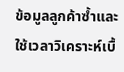ข้อมูลลูกค้าซ้ำและใช้เวลาวิเคราะห์เบื้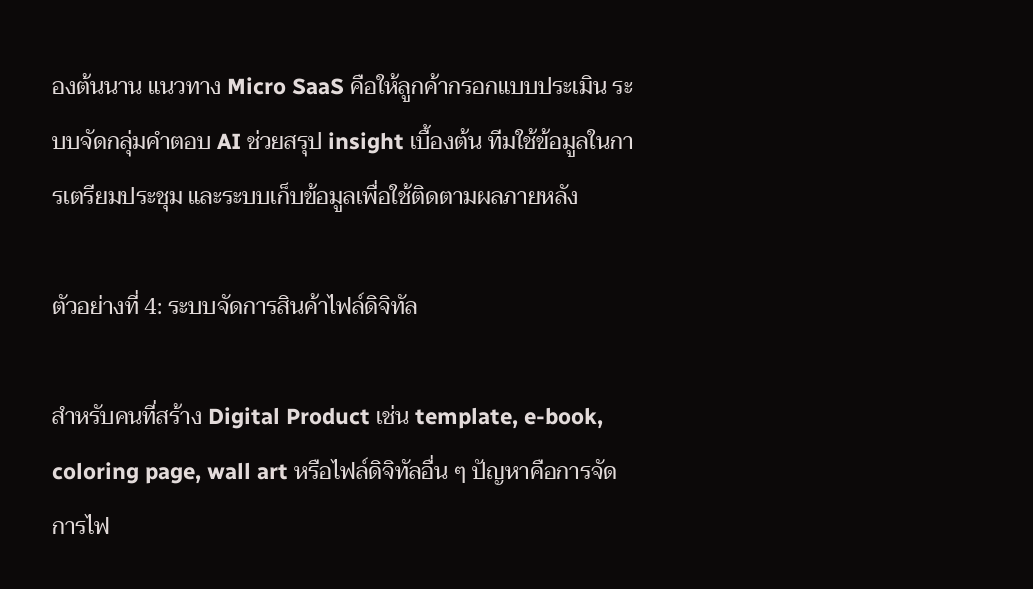องต้นนาน แนวทาง Micro SaaS คือให้ลูกค้ากรอกแบบประเมิน ระบบจัดกลุ่มคำตอบ AI ช่วยสรุป insight เบื้องต้น ทีมใช้ข้อมูลในการเตรียมประชุม และระบบเก็บข้อมูลเพื่อใช้ติดตามผลภายหลัง

ตัวอย่างที่ 4: ระบบจัดการสินค้าไฟล์ดิจิทัล

สำหรับคนที่สร้าง Digital Product เช่น template, e-book, coloring page, wall art หรือไฟล์ดิจิทัลอื่น ๆ ปัญหาคือการจัดการไฟ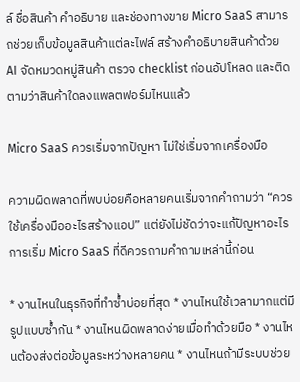ล์ ชื่อสินค้า คำอธิบาย และช่องทางขาย Micro SaaS สามารถช่วยเก็บข้อมูลสินค้าแต่ละไฟล์ สร้างคำอธิบายสินค้าด้วย AI จัดหมวดหมู่สินค้า ตรวจ checklist ก่อนอัปโหลด และติดตามว่าสินค้าใดลงแพลตฟอร์มไหนแล้ว

Micro SaaS ควรเริ่มจากปัญหา ไม่ใช่เริ่มจากเครื่องมือ

ความผิดพลาดที่พบบ่อยคือหลายคนเริ่มจากคำถามว่า “ควรใช้เครื่องมืออะไรสร้างแอป” แต่ยังไม่ชัดว่าจะแก้ปัญหาอะไร การเริ่ม Micro SaaS ที่ดีควรถามคำถามเหล่านี้ก่อน

* งานไหนในธุรกิจที่ทำซ้ำบ่อยที่สุด * งานไหนใช้เวลามากแต่มีรูปแบบซ้ำกัน * งานไหนผิดพลาดง่ายเมื่อทำด้วยมือ * งานไหนต้องส่งต่อข้อมูลระหว่างหลายคน * งานไหนถ้ามีระบบช่วย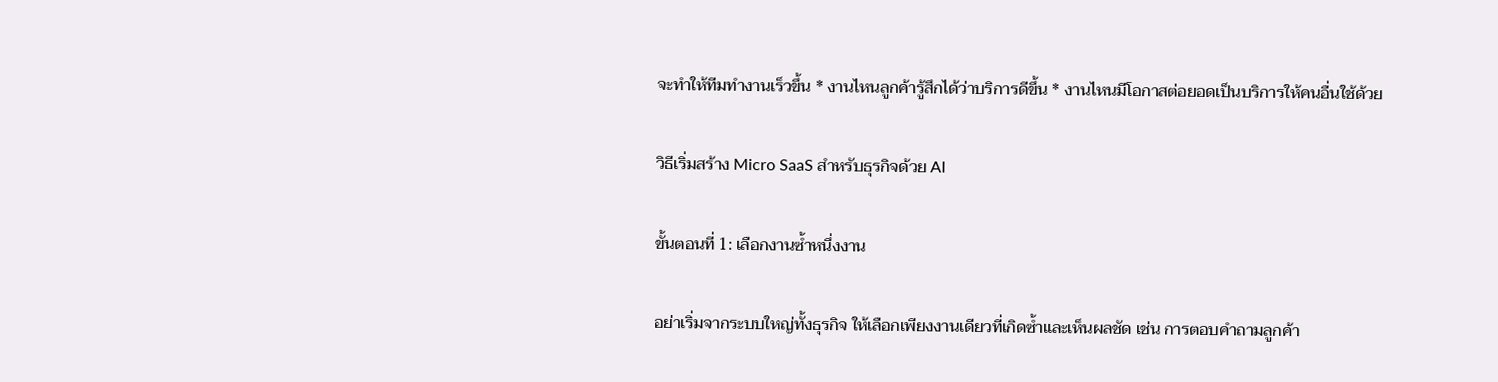จะทำให้ทีมทำงานเร็วขึ้น * งานไหนลูกค้ารู้สึกได้ว่าบริการดีขึ้น * งานไหนมีโอกาสต่อยอดเป็นบริการให้คนอื่นใช้ด้วย

วิธีเริ่มสร้าง Micro SaaS สำหรับธุรกิจด้วย AI

ขั้นตอนที่ 1: เลือกงานซ้ำหนึ่งงาน

อย่าเริ่มจากระบบใหญ่ทั้งธุรกิจ ให้เลือกเพียงงานเดียวที่เกิดซ้ำและเห็นผลชัด เช่น การตอบคำถามลูกค้า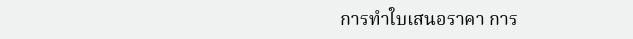การทำใบเสนอราคา การ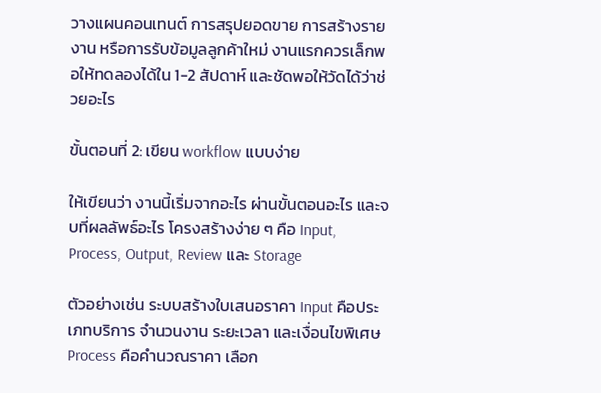วางแผนคอนเทนต์ การสรุปยอดขาย การสร้างรายงาน หรือการรับข้อมูลลูกค้าใหม่ งานแรกควรเล็กพอให้ทดลองได้ใน 1-2 สัปดาห์ และชัดพอให้วัดได้ว่าช่วยอะไร

ขั้นตอนที่ 2: เขียน workflow แบบง่าย

ให้เขียนว่า งานนี้เริ่มจากอะไร ผ่านขั้นตอนอะไร และจบที่ผลลัพธ์อะไร โครงสร้างง่าย ๆ คือ Input, Process, Output, Review และ Storage

ตัวอย่างเช่น ระบบสร้างใบเสนอราคา Input คือประเภทบริการ จำนวนงาน ระยะเวลา และเงื่อนไขพิเศษ Process คือคำนวณราคา เลือก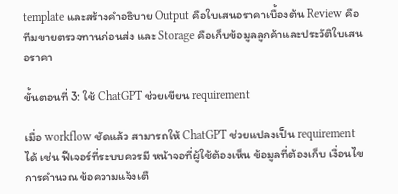template และสร้างคำอธิบาย Output คือใบเสนอราคาเบื้องต้น Review คือทีมขายตรวจทานก่อนส่ง และ Storage คือเก็บข้อมูลลูกค้าและประวัติใบเสนอราคา

ขั้นตอนที่ 3: ใช้ ChatGPT ช่วยเขียน requirement

เมื่อ workflow ชัดแล้ว สามารถให้ ChatGPT ช่วยแปลงเป็น requirement ได้ เช่น ฟีเจอร์ที่ระบบควรมี หน้าจอที่ผู้ใช้ต้องเห็น ข้อมูลที่ต้องเก็บ เงื่อนไขการคำนวณ ข้อความแจ้งเตื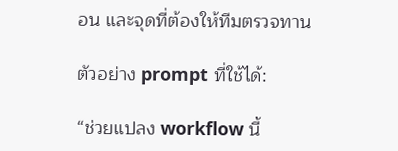อน และจุดที่ต้องให้ทีมตรวจทาน

ตัวอย่าง prompt ที่ใช้ได้:

“ช่วยแปลง workflow นี้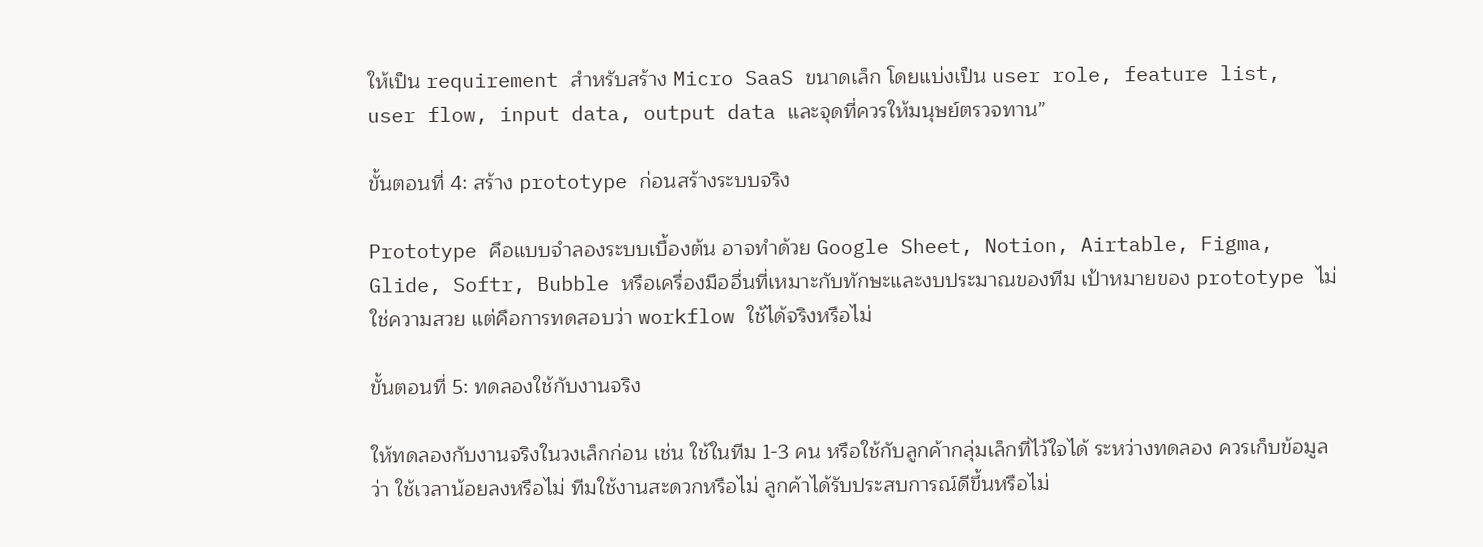ให้เป็น requirement สำหรับสร้าง Micro SaaS ขนาดเล็ก โดยแบ่งเป็น user role, feature list, user flow, input data, output data และจุดที่ควรให้มนุษย์ตรวจทาน”

ขั้นตอนที่ 4: สร้าง prototype ก่อนสร้างระบบจริง

Prototype คือแบบจำลองระบบเบื้องต้น อาจทำด้วย Google Sheet, Notion, Airtable, Figma, Glide, Softr, Bubble หรือเครื่องมืออื่นที่เหมาะกับทักษะและงบประมาณของทีม เป้าหมายของ prototype ไม่ใช่ความสวย แต่คือการทดสอบว่า workflow ใช้ได้จริงหรือไม่

ขั้นตอนที่ 5: ทดลองใช้กับงานจริง

ให้ทดลองกับงานจริงในวงเล็กก่อน เช่น ใช้ในทีม 1-3 คน หรือใช้กับลูกค้ากลุ่มเล็กที่ไว้ใจได้ ระหว่างทดลอง ควรเก็บข้อมูลว่า ใช้เวลาน้อยลงหรือไม่ ทีมใช้งานสะดวกหรือไม่ ลูกค้าได้รับประสบการณ์ดีขึ้นหรือไม่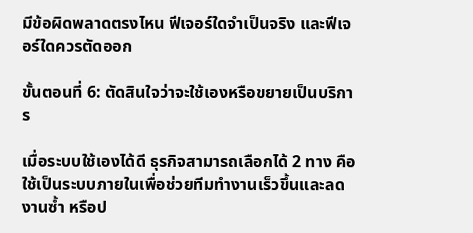มีข้อผิดพลาดตรงไหน ฟีเจอร์ใดจำเป็นจริง และฟีเจอร์ใดควรตัดออก

ขั้นตอนที่ 6: ตัดสินใจว่าจะใช้เองหรือขยายเป็นบริการ

เมื่อระบบใช้เองได้ดี ธุรกิจสามารถเลือกได้ 2 ทาง คือใช้เป็นระบบภายในเพื่อช่วยทีมทำงานเร็วขึ้นและลดงานซ้ำ หรือป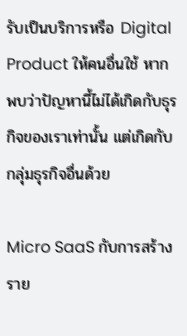รับเป็นบริการหรือ Digital Product ให้คนอื่นใช้ หากพบว่าปัญหานี้ไม่ได้เกิดกับธุรกิจของเราเท่านั้น แต่เกิดกับกลุ่มธุรกิจอื่นด้วย

Micro SaaS กับการสร้างราย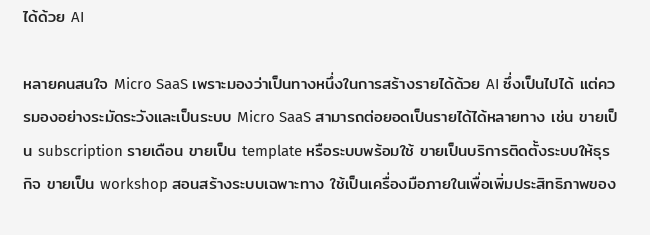ได้ด้วย AI

หลายคนสนใจ Micro SaaS เพราะมองว่าเป็นทางหนึ่งในการสร้างรายได้ด้วย AI ซึ่งเป็นไปได้ แต่ควรมองอย่างระมัดระวังและเป็นระบบ Micro SaaS สามารถต่อยอดเป็นรายได้ได้หลายทาง เช่น ขายเป็น subscription รายเดือน ขายเป็น template หรือระบบพร้อมใช้ ขายเป็นบริการติดตั้งระบบให้ธุรกิจ ขายเป็น workshop สอนสร้างระบบเฉพาะทาง ใช้เป็นเครื่องมือภายในเพื่อเพิ่มประสิทธิภาพของ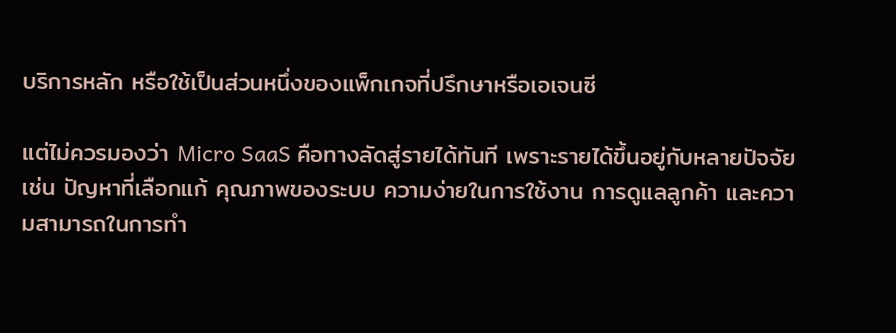บริการหลัก หรือใช้เป็นส่วนหนึ่งของแพ็กเกจที่ปรึกษาหรือเอเจนซี

แต่ไม่ควรมองว่า Micro SaaS คือทางลัดสู่รายได้ทันที เพราะรายได้ขึ้นอยู่กับหลายปัจจัย เช่น ปัญหาที่เลือกแก้ คุณภาพของระบบ ความง่ายในการใช้งาน การดูแลลูกค้า และความสามารถในการทำ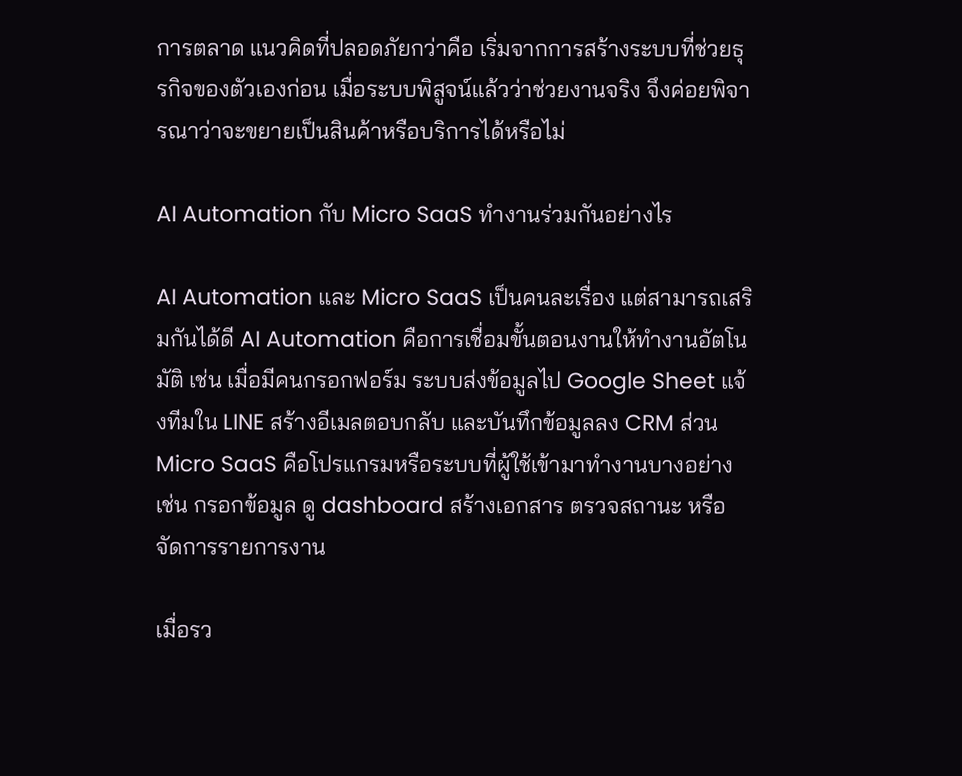การตลาด แนวคิดที่ปลอดภัยกว่าคือ เริ่มจากการสร้างระบบที่ช่วยธุรกิจของตัวเองก่อน เมื่อระบบพิสูจน์แล้วว่าช่วยงานจริง จึงค่อยพิจารณาว่าจะขยายเป็นสินค้าหรือบริการได้หรือไม่

AI Automation กับ Micro SaaS ทำงานร่วมกันอย่างไร

AI Automation และ Micro SaaS เป็นคนละเรื่อง แต่สามารถเสริมกันได้ดี AI Automation คือการเชื่อมขั้นตอนงานให้ทำงานอัตโนมัติ เช่น เมื่อมีคนกรอกฟอร์ม ระบบส่งข้อมูลไป Google Sheet แจ้งทีมใน LINE สร้างอีเมลตอบกลับ และบันทึกข้อมูลลง CRM ส่วน Micro SaaS คือโปรแกรมหรือระบบที่ผู้ใช้เข้ามาทำงานบางอย่าง เช่น กรอกข้อมูล ดู dashboard สร้างเอกสาร ตรวจสถานะ หรือจัดการรายการงาน

เมื่อรว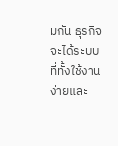มกัน ธุรกิจจะได้ระบบที่ทั้งใช้งานง่ายและ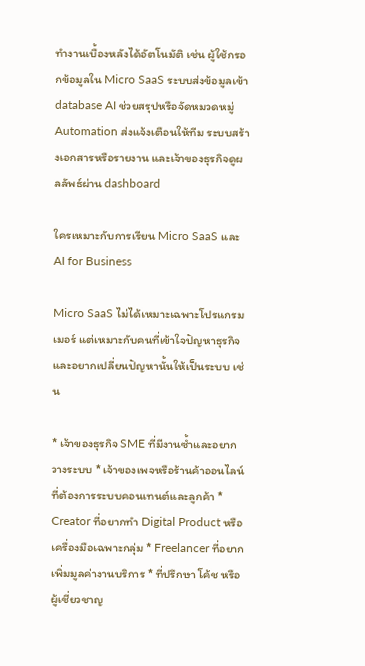ทำงานเบื้องหลังได้อัตโนมัติ เช่น ผู้ใช้กรอกข้อมูลใน Micro SaaS ระบบส่งข้อมูลเข้า database AI ช่วยสรุปหรือจัดหมวดหมู่ Automation ส่งแจ้งเตือนให้ทีม ระบบสร้างเอกสารหรือรายงาน และเจ้าของธุรกิจดูผลลัพธ์ผ่าน dashboard

ใครเหมาะกับการเรียน Micro SaaS และ AI for Business

Micro SaaS ไม่ได้เหมาะเฉพาะโปรแกรมเมอร์ แต่เหมาะกับคนที่เข้าใจปัญหาธุรกิจและอยากเปลี่ยนปัญหานั้นให้เป็นระบบ เช่น

* เจ้าของธุรกิจ SME ที่มีงานซ้ำและอยากวางระบบ * เจ้าของเพจหรือร้านค้าออนไลน์ที่ต้องการระบบคอนเทนต์และลูกค้า * Creator ที่อยากทำ Digital Product หรือเครื่องมือเฉพาะกลุ่ม * Freelancer ที่อยากเพิ่มมูลค่างานบริการ * ที่ปรึกษา โค้ช หรือผู้เชี่ยวชาญ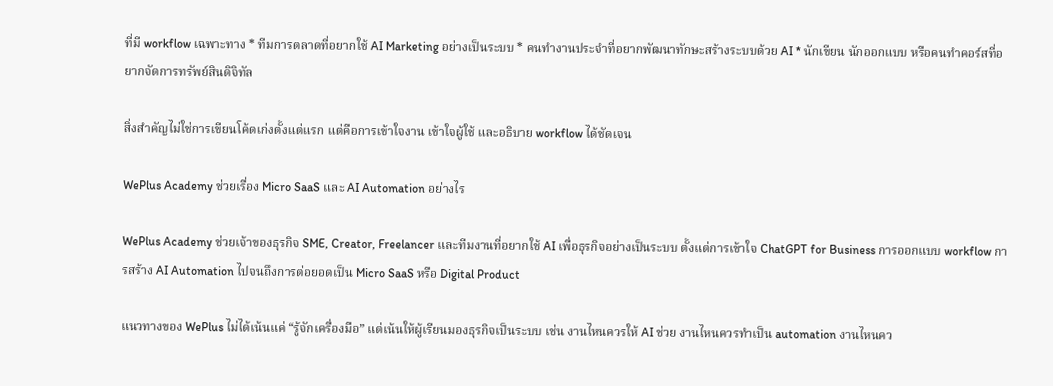ที่มี workflow เฉพาะทาง * ทีมการตลาดที่อยากใช้ AI Marketing อย่างเป็นระบบ * คนทำงานประจำที่อยากพัฒนาทักษะสร้างระบบด้วย AI * นักเขียน นักออกแบบ หรือคนทำคอร์สที่อยากจัดการทรัพย์สินดิจิทัล

สิ่งสำคัญไม่ใช่การเขียนโค้ดเก่งตั้งแต่แรก แต่คือการเข้าใจงาน เข้าใจผู้ใช้ และอธิบาย workflow ได้ชัดเจน

WePlus Academy ช่วยเรื่อง Micro SaaS และ AI Automation อย่างไร

WePlus Academy ช่วยเจ้าของธุรกิจ SME, Creator, Freelancer และทีมงานที่อยากใช้ AI เพื่อธุรกิจอย่างเป็นระบบ ตั้งแต่การเข้าใจ ChatGPT for Business การออกแบบ workflow การสร้าง AI Automation ไปจนถึงการต่อยอดเป็น Micro SaaS หรือ Digital Product

แนวทางของ WePlus ไม่ได้เน้นแค่ “รู้จักเครื่องมือ” แต่เน้นให้ผู้เรียนมองธุรกิจเป็นระบบ เช่น งานไหนควรให้ AI ช่วย งานไหนควรทำเป็น automation งานไหนคว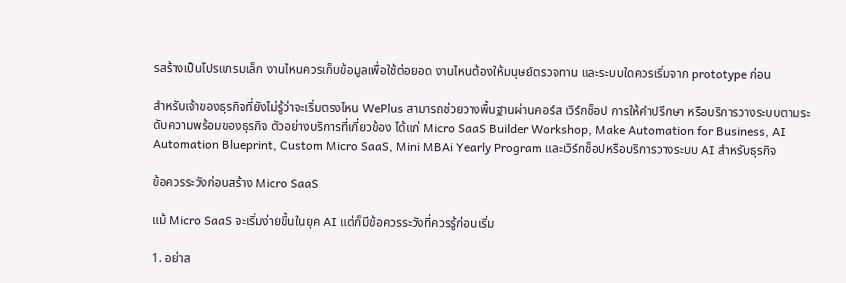รสร้างเป็นโปรแกรมเล็ก งานไหนควรเก็บข้อมูลเพื่อใช้ต่อยอด งานไหนต้องให้มนุษย์ตรวจทาน และระบบใดควรเริ่มจาก prototype ก่อน

สำหรับเจ้าของธุรกิจที่ยังไม่รู้ว่าจะเริ่มตรงไหน WePlus สามารถช่วยวางพื้นฐานผ่านคอร์ส เวิร์กช็อป การให้คำปรึกษา หรือบริการวางระบบตามระดับความพร้อมของธุรกิจ ตัวอย่างบริการที่เกี่ยวข้อง ได้แก่ Micro SaaS Builder Workshop, Make Automation for Business, AI Automation Blueprint, Custom Micro SaaS, Mini MBAi Yearly Program และเวิร์กช็อปหรือบริการวางระบบ AI สำหรับธุรกิจ

ข้อควรระวังก่อนสร้าง Micro SaaS

แม้ Micro SaaS จะเริ่มง่ายขึ้นในยุค AI แต่ก็มีข้อควรระวังที่ควรรู้ก่อนเริ่ม

1. อย่าส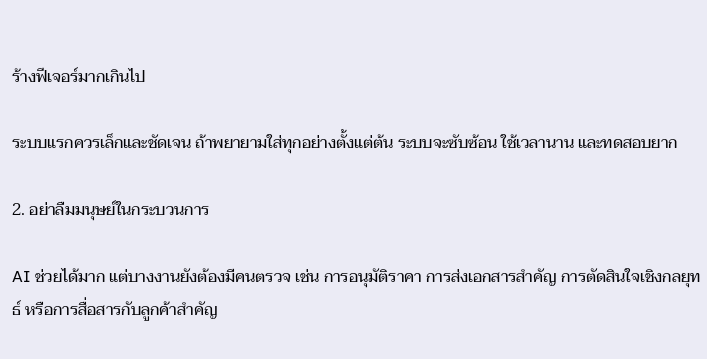ร้างฟีเจอร์มากเกินไป

ระบบแรกควรเล็กและชัดเจน ถ้าพยายามใส่ทุกอย่างตั้งแต่ต้น ระบบจะซับซ้อน ใช้เวลานาน และทดสอบยาก

2. อย่าลืมมนุษย์ในกระบวนการ

AI ช่วยได้มาก แต่บางงานยังต้องมีคนตรวจ เช่น การอนุมัติราคา การส่งเอกสารสำคัญ การตัดสินใจเชิงกลยุทธ์ หรือการสื่อสารกับลูกค้าสำคัญ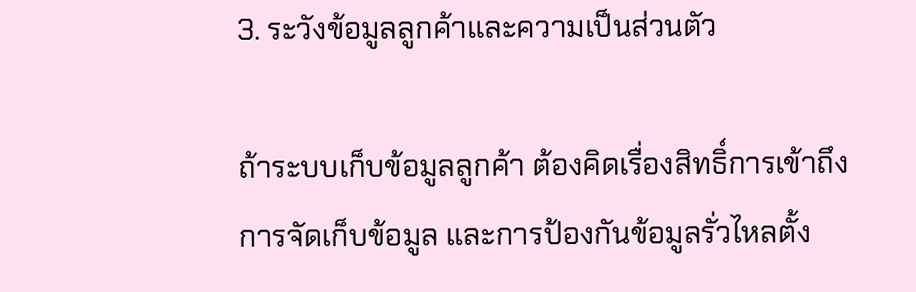3. ระวังข้อมูลลูกค้าและความเป็นส่วนตัว

ถ้าระบบเก็บข้อมูลลูกค้า ต้องคิดเรื่องสิทธิ์การเข้าถึง การจัดเก็บข้อมูล และการป้องกันข้อมูลรั่วไหลตั้ง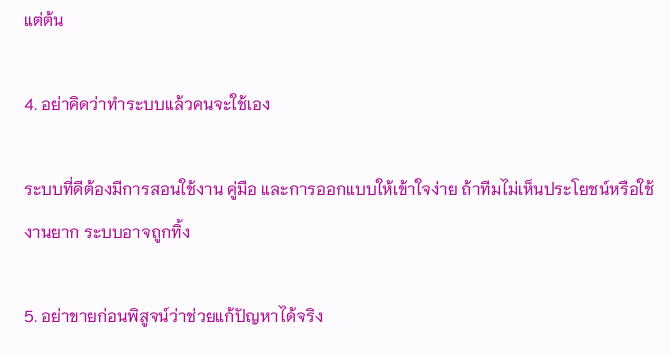แต่ต้น

4. อย่าคิดว่าทำระบบแล้วคนจะใช้เอง

ระบบที่ดีต้องมีการสอนใช้งาน คู่มือ และการออกแบบให้เข้าใจง่าย ถ้าทีมไม่เห็นประโยชน์หรือใช้งานยาก ระบบอาจถูกทิ้ง

5. อย่าขายก่อนพิสูจน์ว่าช่วยแก้ปัญหาได้จริง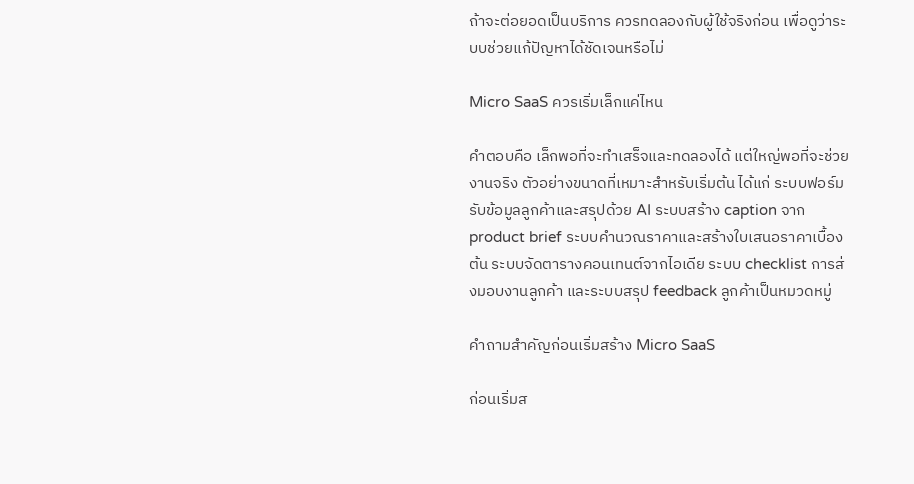ถ้าจะต่อยอดเป็นบริการ ควรทดลองกับผู้ใช้จริงก่อน เพื่อดูว่าระบบช่วยแก้ปัญหาได้ชัดเจนหรือไม่

Micro SaaS ควรเริ่มเล็กแค่ไหน

คำตอบคือ เล็กพอที่จะทำเสร็จและทดลองได้ แต่ใหญ่พอที่จะช่วยงานจริง ตัวอย่างขนาดที่เหมาะสำหรับเริ่มต้น ได้แก่ ระบบฟอร์มรับข้อมูลลูกค้าและสรุปด้วย AI ระบบสร้าง caption จาก product brief ระบบคำนวณราคาและสร้างใบเสนอราคาเบื้องต้น ระบบจัดตารางคอนเทนต์จากไอเดีย ระบบ checklist การส่งมอบงานลูกค้า และระบบสรุป feedback ลูกค้าเป็นหมวดหมู่

คำถามสำคัญก่อนเริ่มสร้าง Micro SaaS

ก่อนเริ่มส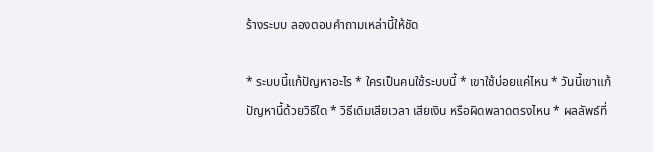ร้างระบบ ลองตอบคำถามเหล่านี้ให้ชัด

* ระบบนี้แก้ปัญหาอะไร * ใครเป็นคนใช้ระบบนี้ * เขาใช้บ่อยแค่ไหน * วันนี้เขาแก้ปัญหานี้ด้วยวิธีใด * วิธีเดิมเสียเวลา เสียเงิน หรือผิดพลาดตรงไหน * ผลลัพธ์ที่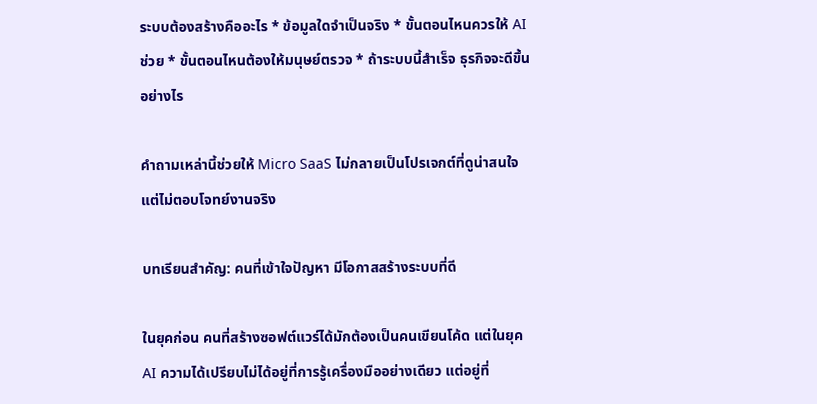ระบบต้องสร้างคืออะไร * ข้อมูลใดจำเป็นจริง * ขั้นตอนไหนควรให้ AI ช่วย * ขั้นตอนไหนต้องให้มนุษย์ตรวจ * ถ้าระบบนี้สำเร็จ ธุรกิจจะดีขึ้นอย่างไร

คำถามเหล่านี้ช่วยให้ Micro SaaS ไม่กลายเป็นโปรเจกต์ที่ดูน่าสนใจแต่ไม่ตอบโจทย์งานจริง

บทเรียนสำคัญ: คนที่เข้าใจปัญหา มีโอกาสสร้างระบบที่ดี

ในยุคก่อน คนที่สร้างซอฟต์แวร์ได้มักต้องเป็นคนเขียนโค้ด แต่ในยุค AI ความได้เปรียบไม่ได้อยู่ที่การรู้เครื่องมืออย่างเดียว แต่อยู่ที่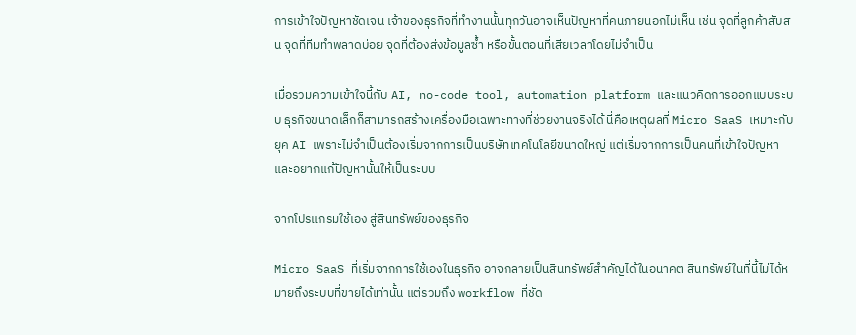การเข้าใจปัญหาชัดเจน เจ้าของธุรกิจที่ทำงานนั้นทุกวันอาจเห็นปัญหาที่คนภายนอกไม่เห็น เช่น จุดที่ลูกค้าสับสน จุดที่ทีมทำพลาดบ่อย จุดที่ต้องส่งข้อมูลซ้ำ หรือขั้นตอนที่เสียเวลาโดยไม่จำเป็น

เมื่อรวมความเข้าใจนี้กับ AI, no-code tool, automation platform และแนวคิดการออกแบบระบบ ธุรกิจขนาดเล็กก็สามารถสร้างเครื่องมือเฉพาะทางที่ช่วยงานจริงได้ นี่คือเหตุผลที่ Micro SaaS เหมาะกับยุค AI เพราะไม่จำเป็นต้องเริ่มจากการเป็นบริษัทเทคโนโลยีขนาดใหญ่ แต่เริ่มจากการเป็นคนที่เข้าใจปัญหา และอยากแก้ปัญหานั้นให้เป็นระบบ

จากโปรแกรมใช้เอง สู่สินทรัพย์ของธุรกิจ

Micro SaaS ที่เริ่มจากการใช้เองในธุรกิจ อาจกลายเป็นสินทรัพย์สำคัญได้ในอนาคต สินทรัพย์ในที่นี้ไม่ได้หมายถึงระบบที่ขายได้เท่านั้น แต่รวมถึง workflow ที่ชัด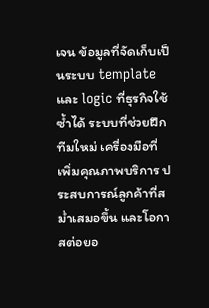เจน ข้อมูลที่จัดเก็บเป็นระบบ template และ logic ที่ธุรกิจใช้ซ้ำได้ ระบบที่ช่วยฝึกทีมใหม่ เครื่องมือที่เพิ่มคุณภาพบริการ ประสบการณ์ลูกค้าที่สม่ำเสมอขึ้น และโอกาสต่อยอ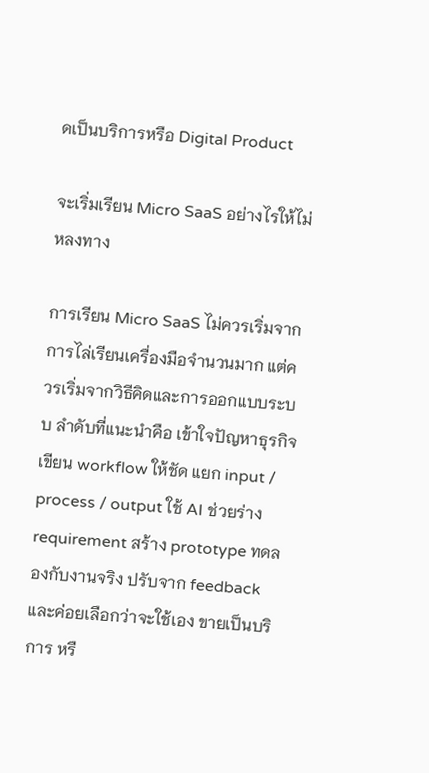ดเป็นบริการหรือ Digital Product

จะเริ่มเรียน Micro SaaS อย่างไรให้ไม่หลงทาง

การเรียน Micro SaaS ไม่ควรเริ่มจากการไล่เรียนเครื่องมือจำนวนมาก แต่ควรเริ่มจากวิธีคิดและการออกแบบระบบ ลำดับที่แนะนำคือ เข้าใจปัญหาธุรกิจ เขียน workflow ให้ชัด แยก input / process / output ใช้ AI ช่วยร่าง requirement สร้าง prototype ทดลองกับงานจริง ปรับจาก feedback และค่อยเลือกว่าจะใช้เอง ขายเป็นบริการ หรื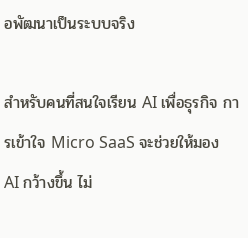อพัฒนาเป็นระบบจริง

สำหรับคนที่สนใจเรียน AI เพื่อธุรกิจ การเข้าใจ Micro SaaS จะช่วยให้มอง AI กว้างขึ้น ไม่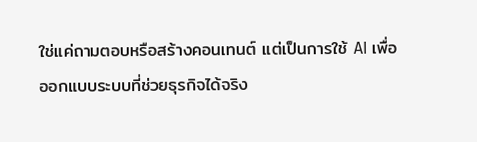ใช่แค่ถามตอบหรือสร้างคอนเทนต์ แต่เป็นการใช้ AI เพื่อออกแบบระบบที่ช่วยธุรกิจได้จริง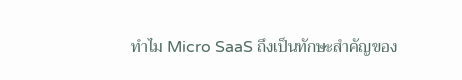ทำไม Micro SaaS ถึงเป็นทักษะสำคัญของ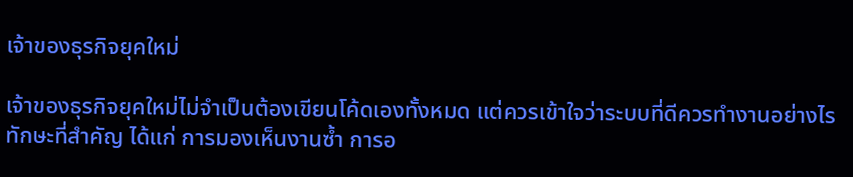เจ้าของธุรกิจยุคใหม่

เจ้าของธุรกิจยุคใหม่ไม่จำเป็นต้องเขียนโค้ดเองทั้งหมด แต่ควรเข้าใจว่าระบบที่ดีควรทำงานอย่างไร ทักษะที่สำคัญ ได้แก่ การมองเห็นงานซ้ำ การอ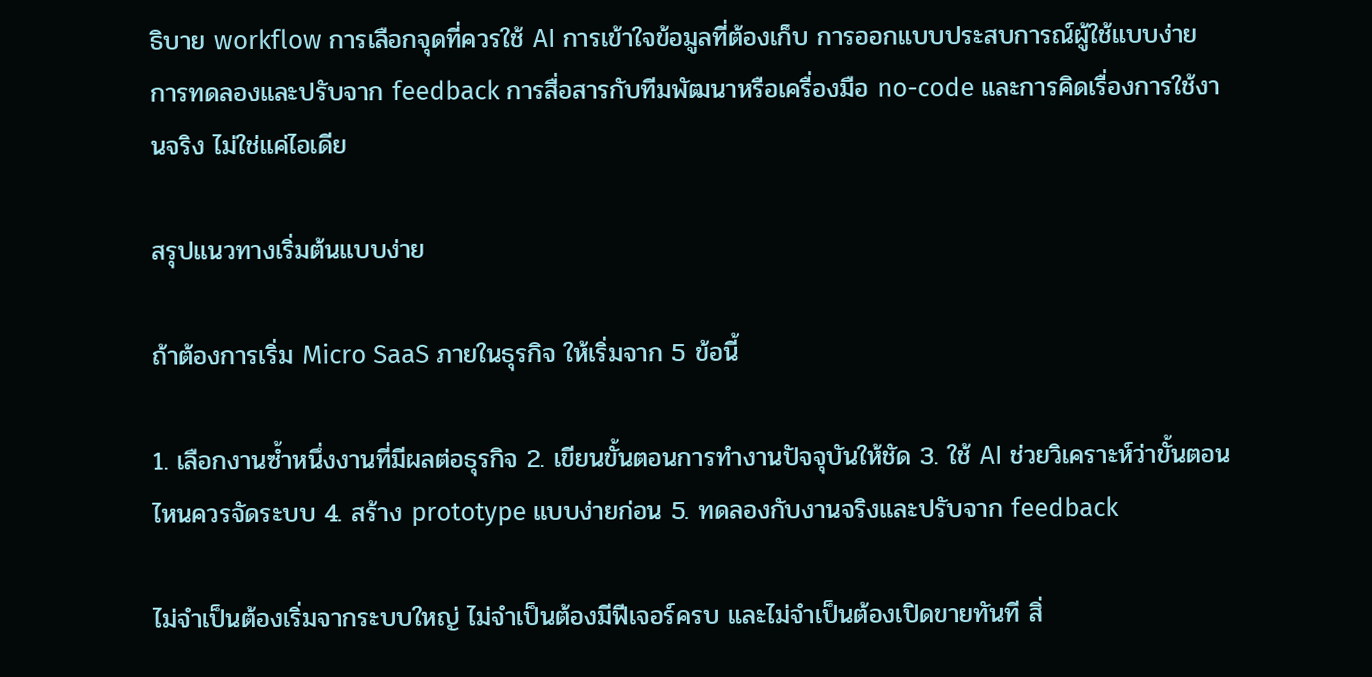ธิบาย workflow การเลือกจุดที่ควรใช้ AI การเข้าใจข้อมูลที่ต้องเก็บ การออกแบบประสบการณ์ผู้ใช้แบบง่าย การทดลองและปรับจาก feedback การสื่อสารกับทีมพัฒนาหรือเครื่องมือ no-code และการคิดเรื่องการใช้งานจริง ไม่ใช่แค่ไอเดีย

สรุปแนวทางเริ่มต้นแบบง่าย

ถ้าต้องการเริ่ม Micro SaaS ภายในธุรกิจ ให้เริ่มจาก 5 ข้อนี้

1. เลือกงานซ้ำหนึ่งงานที่มีผลต่อธุรกิจ 2. เขียนขั้นตอนการทำงานปัจจุบันให้ชัด 3. ใช้ AI ช่วยวิเคราะห์ว่าขั้นตอนไหนควรจัดระบบ 4. สร้าง prototype แบบง่ายก่อน 5. ทดลองกับงานจริงและปรับจาก feedback

ไม่จำเป็นต้องเริ่มจากระบบใหญ่ ไม่จำเป็นต้องมีฟีเจอร์ครบ และไม่จำเป็นต้องเปิดขายทันที สิ่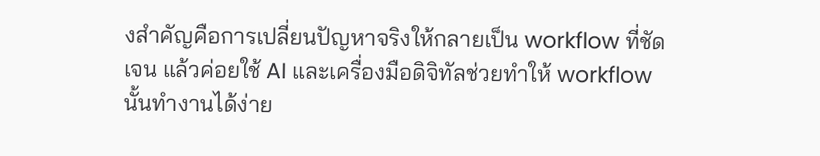งสำคัญคือการเปลี่ยนปัญหาจริงให้กลายเป็น workflow ที่ชัดเจน แล้วค่อยใช้ AI และเครื่องมือดิจิทัลช่วยทำให้ workflow นั้นทำงานได้ง่าย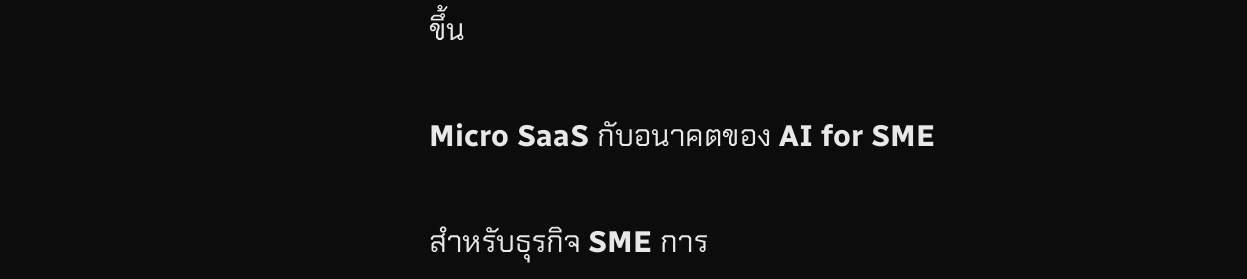ขึ้น

Micro SaaS กับอนาคตของ AI for SME

สำหรับธุรกิจ SME การ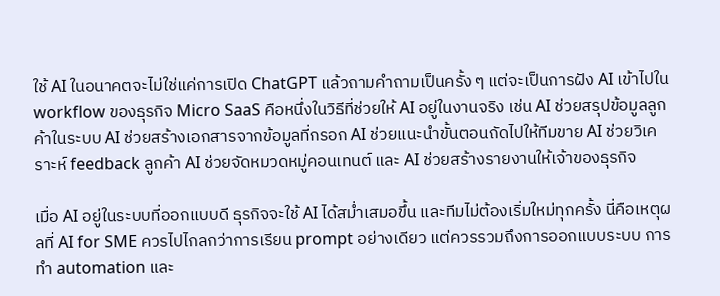ใช้ AI ในอนาคตจะไม่ใช่แค่การเปิด ChatGPT แล้วถามคำถามเป็นครั้ง ๆ แต่จะเป็นการฝัง AI เข้าไปใน workflow ของธุรกิจ Micro SaaS คือหนึ่งในวิธีที่ช่วยให้ AI อยู่ในงานจริง เช่น AI ช่วยสรุปข้อมูลลูกค้าในระบบ AI ช่วยสร้างเอกสารจากข้อมูลที่กรอก AI ช่วยแนะนำขั้นตอนถัดไปให้ทีมขาย AI ช่วยวิเคราะห์ feedback ลูกค้า AI ช่วยจัดหมวดหมู่คอนเทนต์ และ AI ช่วยสร้างรายงานให้เจ้าของธุรกิจ

เมื่อ AI อยู่ในระบบที่ออกแบบดี ธุรกิจจะใช้ AI ได้สม่ำเสมอขึ้น และทีมไม่ต้องเริ่มใหม่ทุกครั้ง นี่คือเหตุผลที่ AI for SME ควรไปไกลกว่าการเรียน prompt อย่างเดียว แต่ควรรวมถึงการออกแบบระบบ การทำ automation และ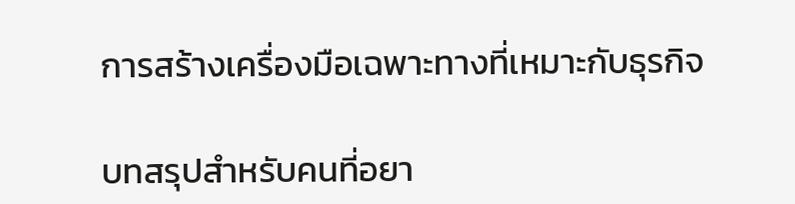การสร้างเครื่องมือเฉพาะทางที่เหมาะกับธุรกิจ

บทสรุปสำหรับคนที่อยา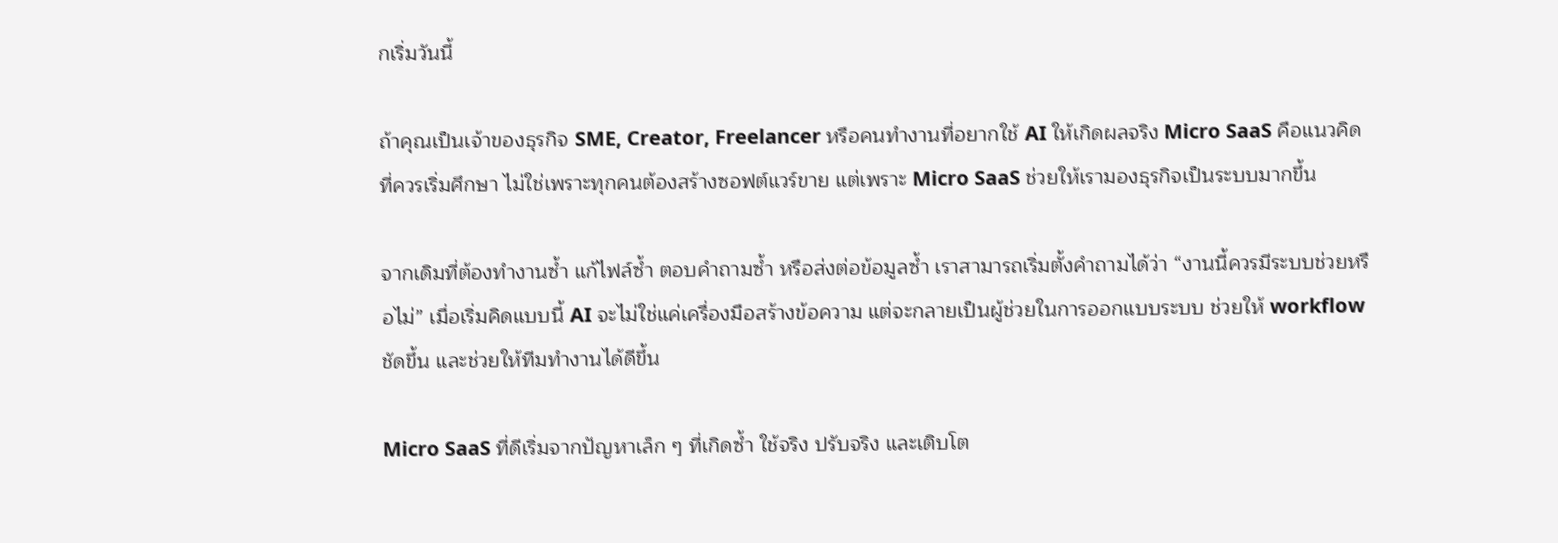กเริ่มวันนี้

ถ้าคุณเป็นเจ้าของธุรกิจ SME, Creator, Freelancer หรือคนทำงานที่อยากใช้ AI ให้เกิดผลจริง Micro SaaS คือแนวคิดที่ควรเริ่มศึกษา ไม่ใช่เพราะทุกคนต้องสร้างซอฟต์แวร์ขาย แต่เพราะ Micro SaaS ช่วยให้เรามองธุรกิจเป็นระบบมากขึ้น

จากเดิมที่ต้องทำงานซ้ำ แก้ไฟล์ซ้ำ ตอบคำถามซ้ำ หรือส่งต่อข้อมูลซ้ำ เราสามารถเริ่มตั้งคำถามได้ว่า “งานนี้ควรมีระบบช่วยหรือไม่” เมื่อเริ่มคิดแบบนี้ AI จะไม่ใช่แค่เครื่องมือสร้างข้อความ แต่จะกลายเป็นผู้ช่วยในการออกแบบระบบ ช่วยให้ workflow ชัดขึ้น และช่วยให้ทีมทำงานได้ดีขึ้น

Micro SaaS ที่ดีเริ่มจากปัญหาเล็ก ๆ ที่เกิดซ้ำ ใช้จริง ปรับจริง และเติบโต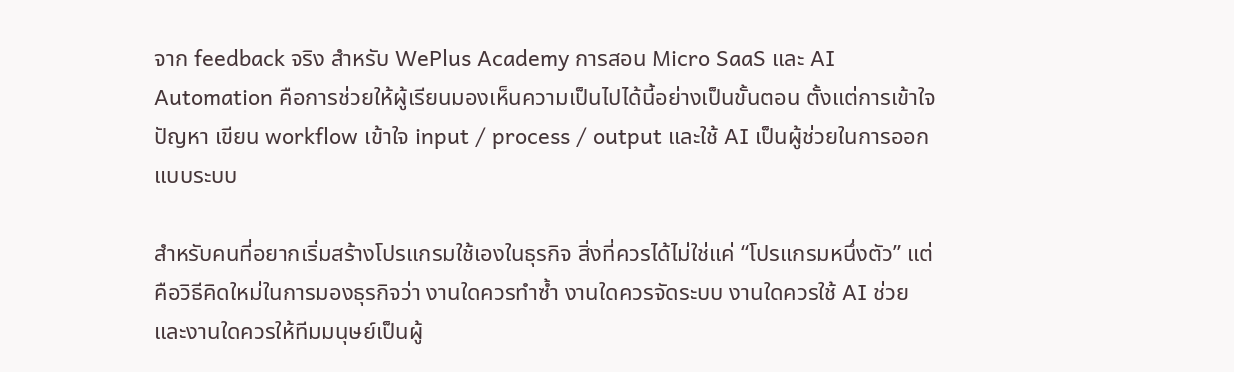จาก feedback จริง สำหรับ WePlus Academy การสอน Micro SaaS และ AI Automation คือการช่วยให้ผู้เรียนมองเห็นความเป็นไปได้นี้อย่างเป็นขั้นตอน ตั้งแต่การเข้าใจปัญหา เขียน workflow เข้าใจ input / process / output และใช้ AI เป็นผู้ช่วยในการออกแบบระบบ

สำหรับคนที่อยากเริ่มสร้างโปรแกรมใช้เองในธุรกิจ สิ่งที่ควรได้ไม่ใช่แค่ “โปรแกรมหนึ่งตัว” แต่คือวิธีคิดใหม่ในการมองธุรกิจว่า งานใดควรทำซ้ำ งานใดควรจัดระบบ งานใดควรใช้ AI ช่วย และงานใดควรให้ทีมมนุษย์เป็นผู้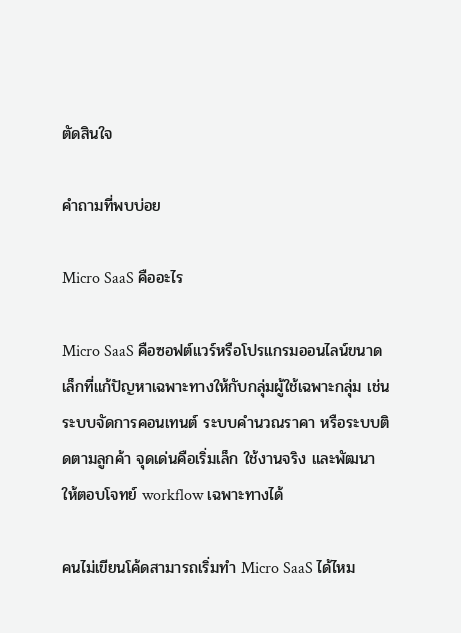ตัดสินใจ

คำถามที่พบบ่อย

Micro SaaS คืออะไร

Micro SaaS คือซอฟต์แวร์หรือโปรแกรมออนไลน์ขนาดเล็กที่แก้ปัญหาเฉพาะทางให้กับกลุ่มผู้ใช้เฉพาะกลุ่ม เช่น ระบบจัดการคอนเทนต์ ระบบคำนวณราคา หรือระบบติดตามลูกค้า จุดเด่นคือเริ่มเล็ก ใช้งานจริง และพัฒนาให้ตอบโจทย์ workflow เฉพาะทางได้

คนไม่เขียนโค้ดสามารถเริ่มทำ Micro SaaS ได้ไหม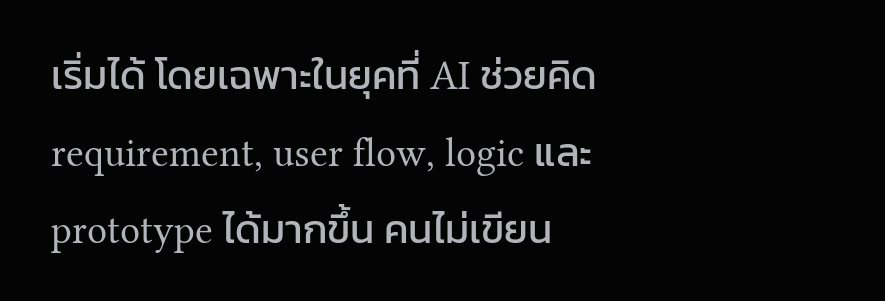เริ่มได้ โดยเฉพาะในยุคที่ AI ช่วยคิด requirement, user flow, logic และ prototype ได้มากขึ้น คนไม่เขียน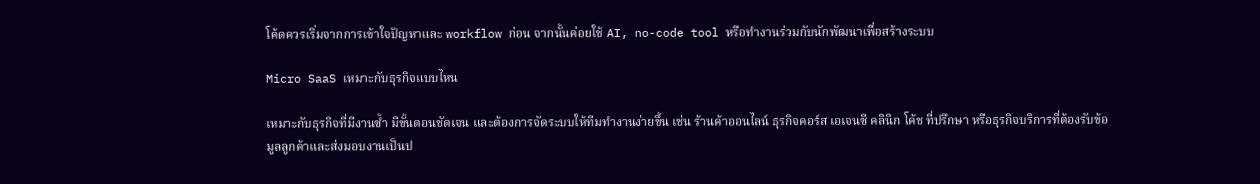โค้ดควรเริ่มจากการเข้าใจปัญหาและ workflow ก่อน จากนั้นค่อยใช้ AI, no-code tool หรือทำงานร่วมกับนักพัฒนาเพื่อสร้างระบบ

Micro SaaS เหมาะกับธุรกิจแบบไหน

เหมาะกับธุรกิจที่มีงานซ้ำ มีขั้นตอนชัดเจน และต้องการจัดระบบให้ทีมทำงานง่ายขึ้น เช่น ร้านค้าออนไลน์ ธุรกิจคอร์ส เอเจนซี คลินิก โค้ช ที่ปรึกษา หรือธุรกิจบริการที่ต้องรับข้อมูลลูกค้าและส่งมอบงานเป็นป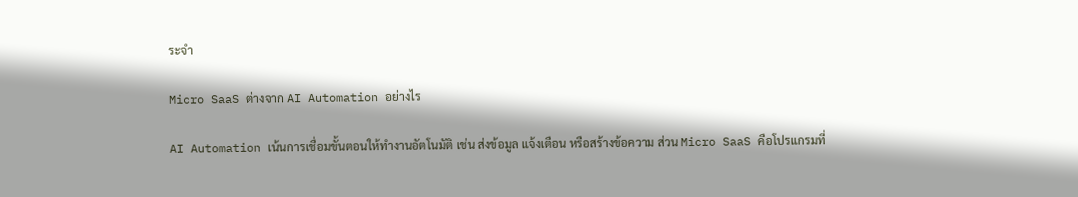ระจำ

Micro SaaS ต่างจาก AI Automation อย่างไร

AI Automation เน้นการเชื่อมขั้นตอนให้ทำงานอัตโนมัติ เช่น ส่งข้อมูล แจ้งเตือน หรือสร้างข้อความ ส่วน Micro SaaS คือโปรแกรมที่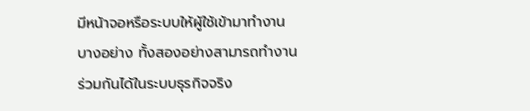มีหน้าจอหรือระบบให้ผู้ใช้เข้ามาทำงานบางอย่าง ทั้งสองอย่างสามารถทำงานร่วมกันได้ในระบบธุรกิจจริง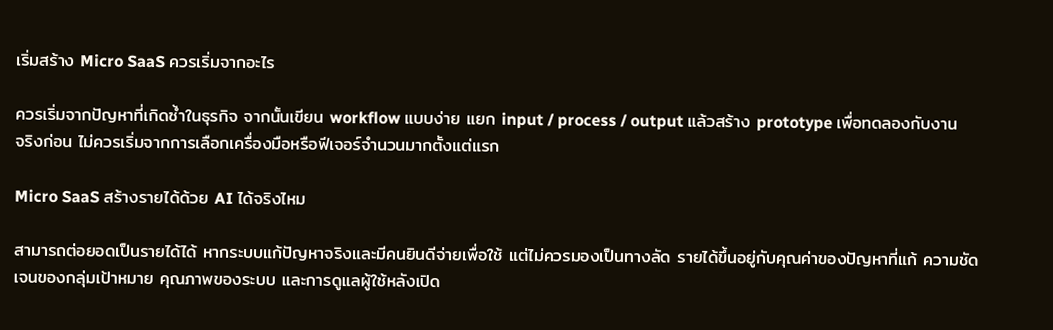เริ่มสร้าง Micro SaaS ควรเริ่มจากอะไร

ควรเริ่มจากปัญหาที่เกิดซ้ำในธุรกิจ จากนั้นเขียน workflow แบบง่าย แยก input / process / output แล้วสร้าง prototype เพื่อทดลองกับงานจริงก่อน ไม่ควรเริ่มจากการเลือกเครื่องมือหรือฟีเจอร์จำนวนมากตั้งแต่แรก

Micro SaaS สร้างรายได้ด้วย AI ได้จริงไหม

สามารถต่อยอดเป็นรายได้ได้ หากระบบแก้ปัญหาจริงและมีคนยินดีจ่ายเพื่อใช้ แต่ไม่ควรมองเป็นทางลัด รายได้ขึ้นอยู่กับคุณค่าของปัญหาที่แก้ ความชัดเจนของกลุ่มเป้าหมาย คุณภาพของระบบ และการดูแลผู้ใช้หลังเปิด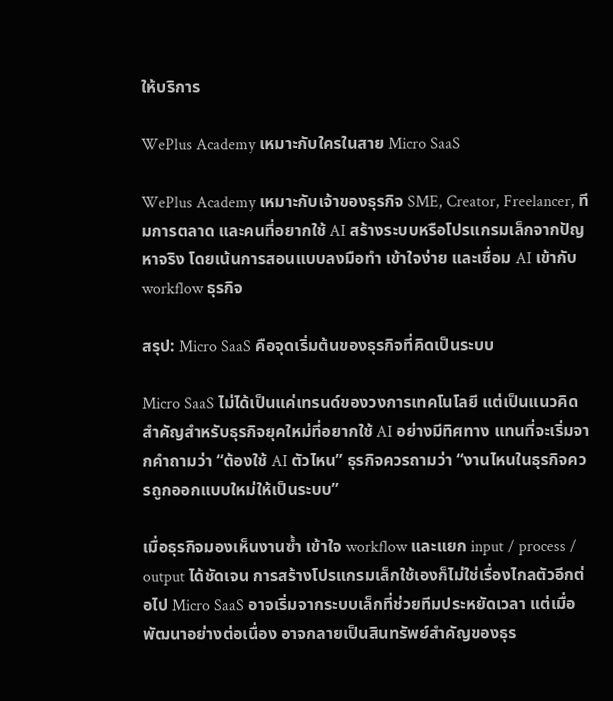ให้บริการ

WePlus Academy เหมาะกับใครในสาย Micro SaaS

WePlus Academy เหมาะกับเจ้าของธุรกิจ SME, Creator, Freelancer, ทีมการตลาด และคนที่อยากใช้ AI สร้างระบบหรือโปรแกรมเล็กจากปัญหาจริง โดยเน้นการสอนแบบลงมือทำ เข้าใจง่าย และเชื่อม AI เข้ากับ workflow ธุรกิจ

สรุป: Micro SaaS คือจุดเริ่มต้นของธุรกิจที่คิดเป็นระบบ

Micro SaaS ไม่ได้เป็นแค่เทรนด์ของวงการเทคโนโลยี แต่เป็นแนวคิดสำคัญสำหรับธุรกิจยุคใหม่ที่อยากใช้ AI อย่างมีทิศทาง แทนที่จะเริ่มจากคำถามว่า “ต้องใช้ AI ตัวไหน” ธุรกิจควรถามว่า “งานไหนในธุรกิจควรถูกออกแบบใหม่ให้เป็นระบบ”

เมื่อธุรกิจมองเห็นงานซ้ำ เข้าใจ workflow และแยก input / process / output ได้ชัดเจน การสร้างโปรแกรมเล็กใช้เองก็ไม่ใช่เรื่องไกลตัวอีกต่อไป Micro SaaS อาจเริ่มจากระบบเล็กที่ช่วยทีมประหยัดเวลา แต่เมื่อพัฒนาอย่างต่อเนื่อง อาจกลายเป็นสินทรัพย์สำคัญของธุร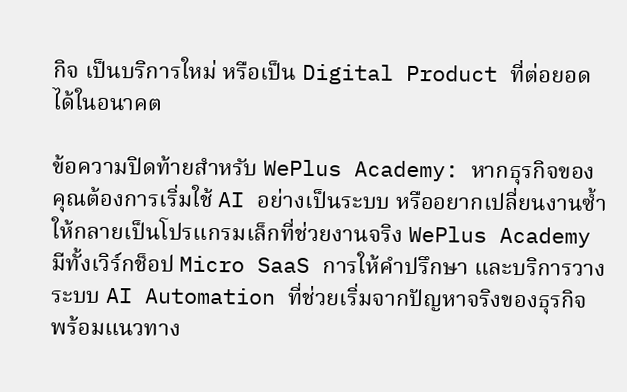กิจ เป็นบริการใหม่ หรือเป็น Digital Product ที่ต่อยอดได้ในอนาคต

ข้อความปิดท้ายสำหรับ WePlus Academy: หากธุรกิจของคุณต้องการเริ่มใช้ AI อย่างเป็นระบบ หรืออยากเปลี่ยนงานซ้ำให้กลายเป็นโปรแกรมเล็กที่ช่วยงานจริง WePlus Academy มีทั้งเวิร์กช็อป Micro SaaS การให้คำปรึกษา และบริการวางระบบ AI Automation ที่ช่วยเริ่มจากปัญหาจริงของธุรกิจ พร้อมแนวทาง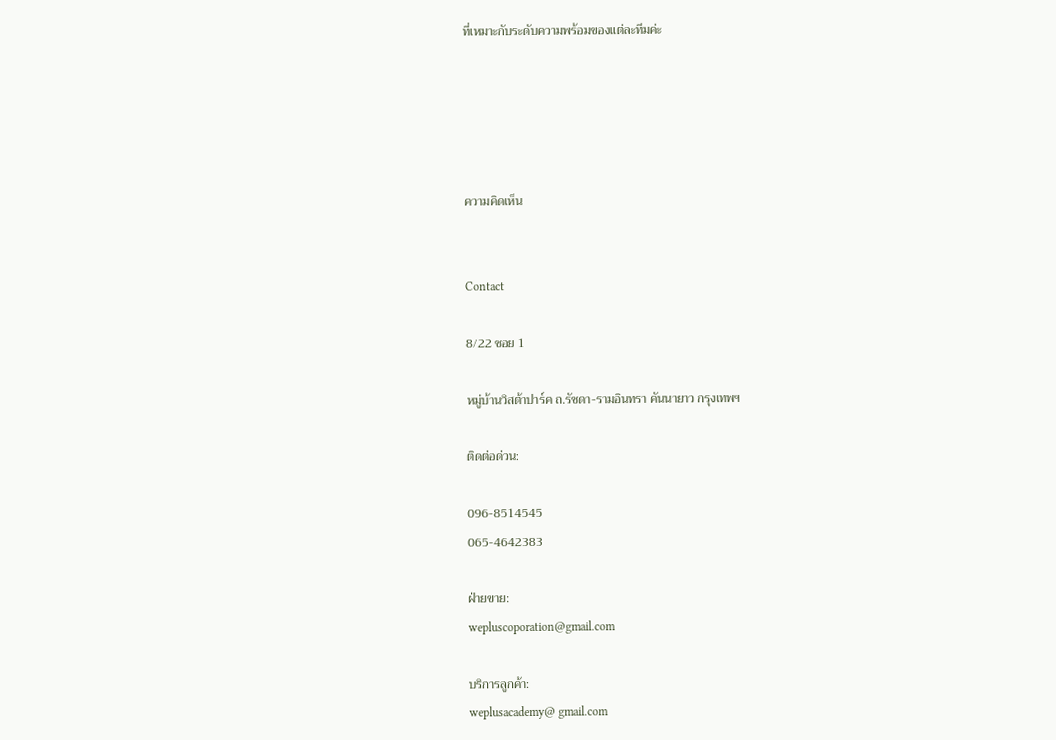ที่เหมาะกับระดับความพร้อมของแต่ละทีมค่ะ





ความคิดเห็น


Contact

8/22 ซอย 1

หมู่บ้านวิสต้าปาร์ค ถ.รัชดา-รามอินทรา คันนายาว กรุงเทพฯ

ติดต่อด่วน:

096-8514545
065-4642383

ฝ่ายขาย:
wepluscoporation@gmail.com

บริการลูกค้า:
weplusacademy@ gmail.com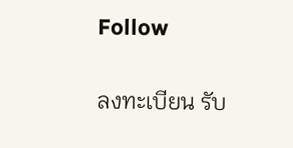Follow

ลงทะเบียน รับ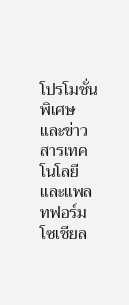โปรโมชั่นพิเศษ และข่าวสารเทคโนโลยีและแพลทฟอร์มโซเชียล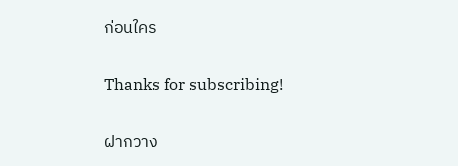ก่อนใคร

Thanks for subscribing!

ฝากวาง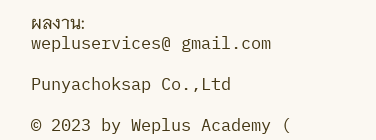ผลงาน:
wepluservices@ gmail.com

Punyachoksap Co.,Ltd

© 2023 by Weplus Academy (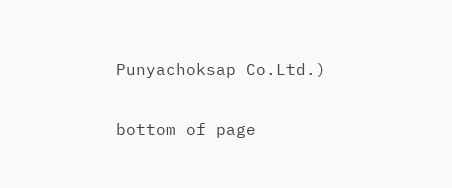Punyachoksap Co.Ltd.)

bottom of page